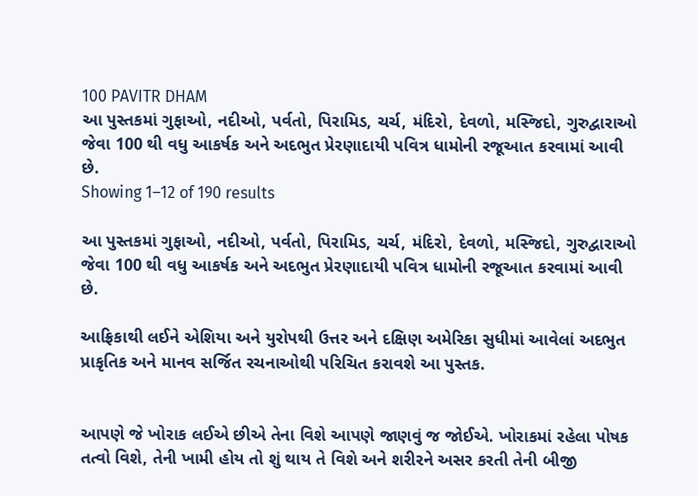100 PAVITR DHAM
આ પુસ્તકમાં ગુફાઓ, નદીઓ, પર્વતો, પિરામિડ, ચર્ચ, મંદિરો, દેવળો, મસ્જિદો, ગુરુદ્વારાઓ જેવા 100 થી વધુ આકર્ષક અને અદભુત પ્રેરણાદાયી પવિત્ર ધામોની રજૂઆત કરવામાં આવી છે.
Showing 1–12 of 190 results

આ પુસ્તકમાં ગુફાઓ, નદીઓ, પર્વતો, પિરામિડ, ચર્ચ, મંદિરો, દેવળો, મસ્જિદો, ગુરુદ્વારાઓ જેવા 100 થી વધુ આકર્ષક અને અદભુત પ્રેરણાદાયી પવિત્ર ધામોની રજૂઆત કરવામાં આવી છે.

આફ્રિકાથી લઈને એશિયા અને યુરોપથી ઉત્તર અને દક્ષિણ અમેરિકા સુધીમાં આવેલાં અદભુત પ્રાકૃતિક અને માનવ સર્જિત રચનાઓથી પરિચિત કરાવશે આ પુસ્તક.


આપણે જે ખોરાક લઈએ છીએ તેના વિશે આપણે જાણવું જ જોઈએ. ખોરાકમાં રહેલા પોષક તત્વો વિશે, તેની ખામી હોય તો શું થાય તે વિશે અને શરીરને અસર કરતી તેની બીજી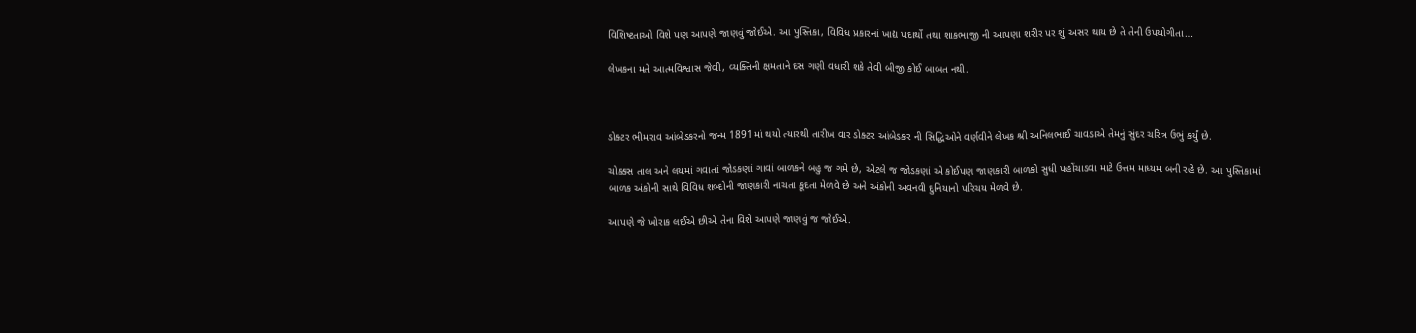વિશિષ્ટતાઓ વિશે પણ આપણે જાણવું જોઈએ. આ પુસ્તિકા, વિવિધ પ્રકારનાં ખાદ્ય પદાર્થો તથા શાકભાજી ની આપણા શરીર પર શું અસર થાય છે તે તેની ઉપયોગીતા…

લેખકના મતે આત્મવિશ્વાસ જેવી, વ્યક્તિની ક્ષમતાને દસ ગણી વધારી શકે તેવી બીજી કોઈ બાબત નથી.



ડોક્ટર ભીમરાવ આંબેડકરનો જન્મ 1891માં થયો ત્યારથી તારીખ વાર ડોક્ટર આંબેડકર ની સિદ્ધિઓને વર્ણવીને લેખક શ્રી અનિલભાઈ ચાવડાએ તેમનું સુંદર ચરિત્ર ઉભું કર્યું છે.

ચોક્કસ તાલ અને લયમાં ગવાતાં જોડકણાં ગાવાં બાળકને બહુ જ ગમે છે, એટલે જ જોડકણાં એ કોઈપણ જાણકારી બાળકો સુધી પહોંચાડવા માટે ઉત્તમ માધ્યમ બની રહે છે. આ પુસ્તિકામાં બાળક અંકોની સાથે વિવિધ શબ્દોની જાણકારી નાચતા કૂદતા મેળવે છે અને અંકોની અવનવી દુનિયાનો પરિચય મેળવે છે.

આપણે જે ખોરાક લઈએ છીએ તેના વિશે આપણે જાણવું જ જોઈએ.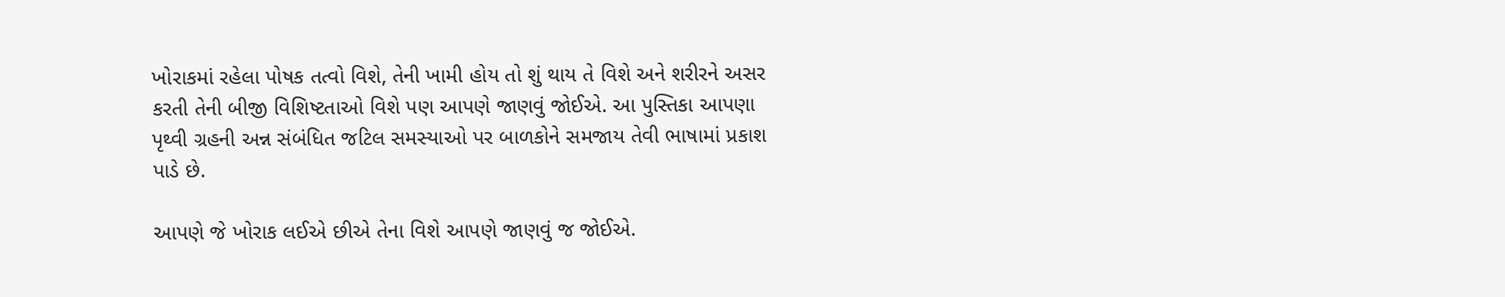ખોરાકમાં રહેલા પોષક તત્વો વિશે, તેની ખામી હોય તો શું થાય તે વિશે અને શરીરને અસર કરતી તેની બીજી વિશિષ્ટતાઓ વિશે પણ આપણે જાણવું જોઈએ. આ પુસ્તિકા આપણા પૃથ્વી ગ્રહની અન્ન સંબંધિત જટિલ સમસ્યાઓ પર બાળકોને સમજાય તેવી ભાષામાં પ્રકાશ પાડે છે.

આપણે જે ખોરાક લઈએ છીએ તેના વિશે આપણે જાણવું જ જોઈએ.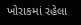ખોરાકમાં રહેલા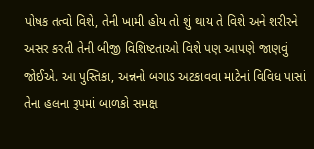પોષક તત્વો વિશે, તેની ખામી હોય તો શું થાય તે વિશે અને શરીરને અસર કરતી તેની બીજી વિશિષ્ટતાઓ વિશે પણ આપણે જાણવું જોઈએ. આ પુસ્તિકા, અન્નનો બગાડ અટકાવવા માટેનાં વિવિધ પાસાં તેના હલના રૂપમાં બાળકો સમક્ષ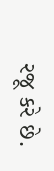રજૂ કરે છે.